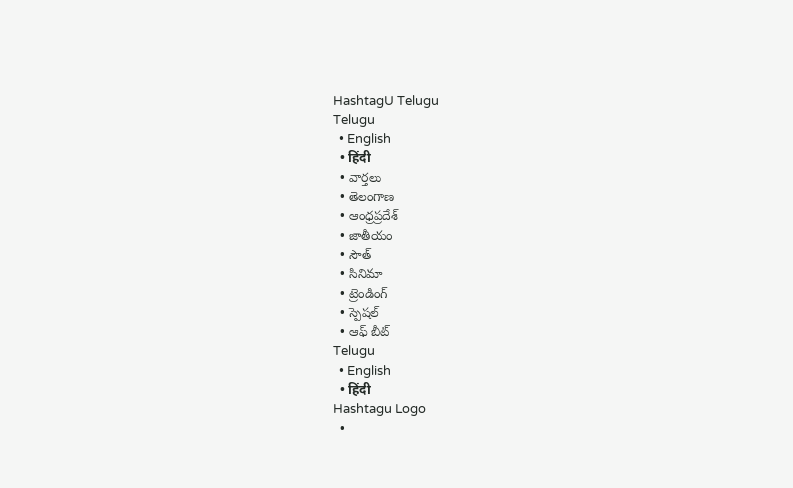HashtagU Telugu
Telugu
  • English
  • हिंदी
  • వార్తలు
  • తెలంగాణ
  • ఆంధ్రప్రదేశ్
  • జాతీయం
  • సౌత్
  • సినిమా
  • ట్రెండింగ్
  • స్పెషల్
  • ఆఫ్ బీట్
Telugu
  • English
  • हिंदी
Hashtagu Logo
  •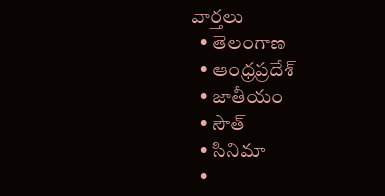వార్తలు
  • తెలంగాణ
  • ఆంధ్రప్రదేశ్
  • జాతీయం
  • సౌత్
  • సినిమా
  •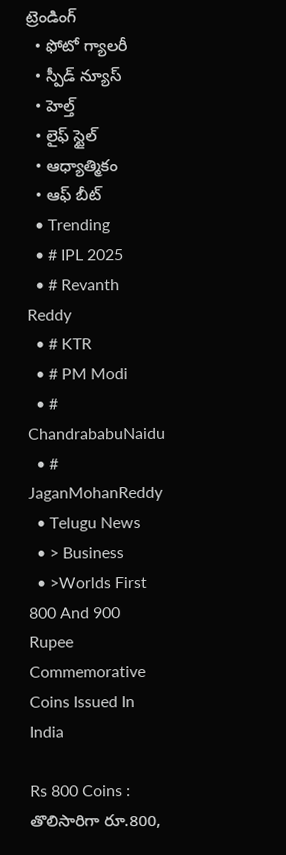ట్రెండింగ్
  • ఫోటో గ్యాలరీ
  • స్పీడ్ న్యూస్
  • హెల్త్
  • లైఫ్ స్టైల్
  • ఆధ్యాత్మికం
  • ఆఫ్ బీట్
  • Trending
  • # IPL 2025
  • # Revanth Reddy
  • # KTR
  • # PM Modi
  • # ChandrababuNaidu
  • # JaganMohanReddy
  • Telugu News
  • > Business
  • >Worlds First 800 And 900 Rupee Commemorative Coins Issued In India

Rs 800 Coins : తొలిసారిగా రూ.800,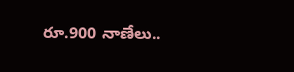రూ.900 నాణేలు..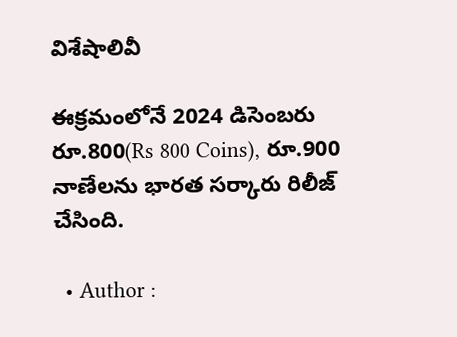విశేషాలివీ

ఈక్రమంలోనే 2024 డిసెంబరు రూ.800(Rs 800 Coins), రూ.900 నాణేలను భారత సర్కారు రిలీజ్ చేసింది.

  • Author :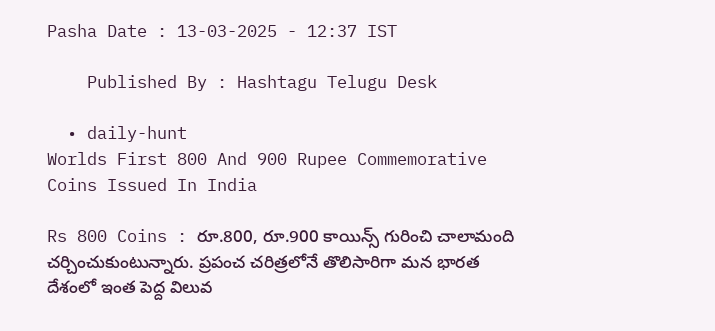Pasha Date : 13-03-2025 - 12:37 IST

    Published By : Hashtagu Telugu Desk

  • daily-hunt
Worlds First 800 And 900 Rupee Commemorative Coins Issued In India

Rs 800 Coins : రూ.800, రూ.900 కాయిన్స్ గురించి చాలామంది చర్చించుకుంటున్నారు. ప్రపంచ చరిత్రలోనే తొలిసారిగా మన భారత దేశంలో ఇంత పెద్ద విలువ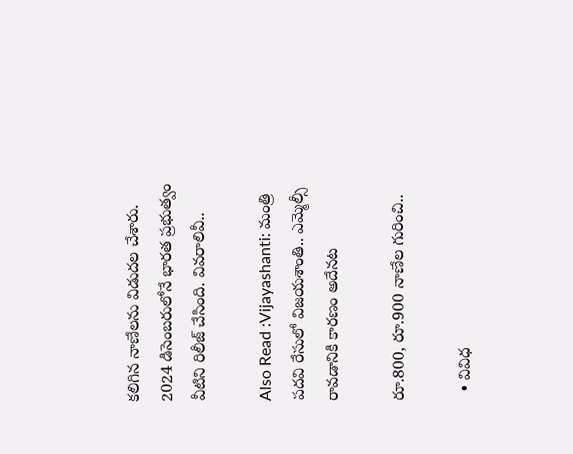కలిగిన నాణేలను విడుదల చేశారు. 2024 డిసెంబరులోనే భారత ప్రభుత్వం వీటిని రిలీజ్ చేసింది. వివరాలివీ..

Also Read :Vijayashanti: మంత్రి పదవి రేసులో విజయశాంతి.. ఎమ్మెల్సీ రావడానికి కారణం అదేనట

రూ.800, రూ.900 నాణేల గురించి..

  • వివిధ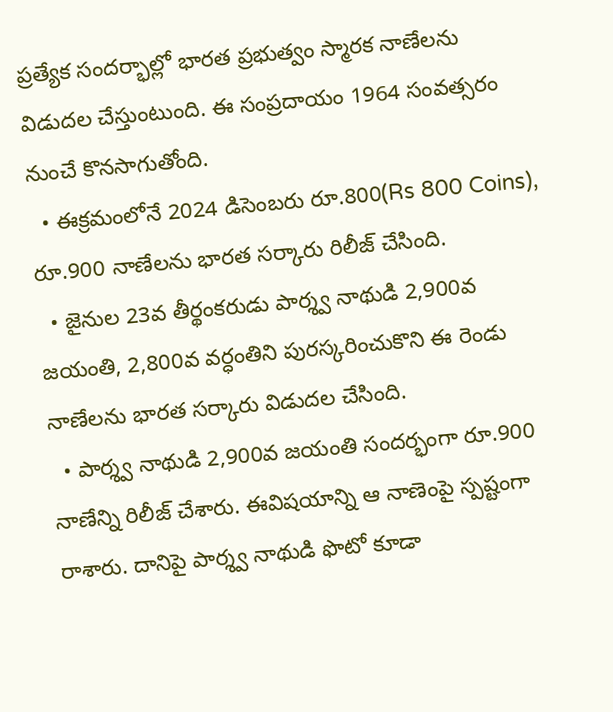ప్రత్యేక సందర్భాల్లో భారత ప్రభుత్వం స్మారక నాణేలను విడుదల చేస్తుంటుంది. ఈ సంప్రదాయం 1964 సంవత్సరం నుంచే కొనసాగుతోంది.
  • ఈక్రమంలోనే 2024 డిసెంబరు రూ.800(Rs 800 Coins), రూ.900 నాణేలను భారత సర్కారు రిలీజ్ చేసింది.
  • జైనుల 23వ తీర్థంకరుడు పార్శ్వ నాథుడి 2,900వ జయంతి, 2,800వ వర్ధంతిని పురస్కరించుకొని ఈ రెండు నాణేలను భారత సర్కారు విడుదల చేసింది.
  • పార్శ్వ నాథుడి 2,900వ జయంతి సందర్భంగా రూ.900 నాణేన్ని రిలీజ్ చేశారు. ఈవిషయాన్ని ఆ నాణెంపై స్పష్టంగా రాశారు. దానిపై పార్శ్వ నాథుడి ఫొటో కూడా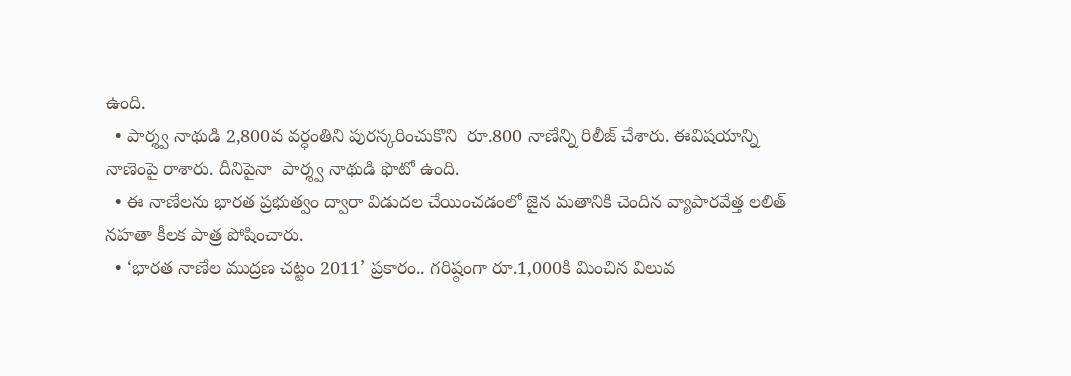ఉంది.
  • పార్శ్వ నాథుడి 2,800వ వర్ధంతిని పురస్కరించుకొని  రూ.800 నాణేన్ని రిలీజ్ చేశారు. ఈవిషయాన్ని నాణెంపై రాశారు. దీనిపైనా  పార్శ్వ నాథుడి ఫొటో ఉంది.
  • ఈ నాణేలను భారత ప్రభుత్వం ద్వారా విడుదల చేయించడంలో జైన మతానికి చెందిన వ్యాపారవేత్త లలిత్ నహతా కీలక పాత్ర పోషించారు.
  • ‘భారత నాణేల ముద్రణ చట్టం 2011’ ప్రకారం.. గరిష్ఠంగా రూ.1,000కి మించిన విలువ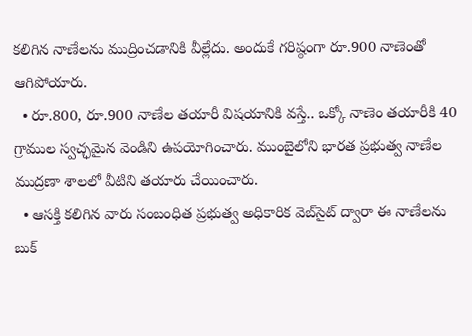కలిగిన నాణేలను ముద్రించడానికి వీల్లేదు. అందుకే గరిష్ఠంగా రూ.900 నాణెంతో ఆగిపోయారు.
  • రూ.800, రూ.900 నాణేల తయారీ విషయానికి వస్తే.. ఒక్కో నాణెం తయారీకి 40 గ్రాముల స్వచ్ఛమైన వెండిని ఉపయోగించారు. ముంబైలోని భారత ప్రభుత్వ నాణేల ముద్రణా శాలలో వీటిని తయారు చేయించారు.
  • ఆసక్తి కలిగిన వారు సంబంధిత ప్రభుత్వ అధికారిక వెబ్‌సైట్ ద్వారా ఈ నాణేలను బుక్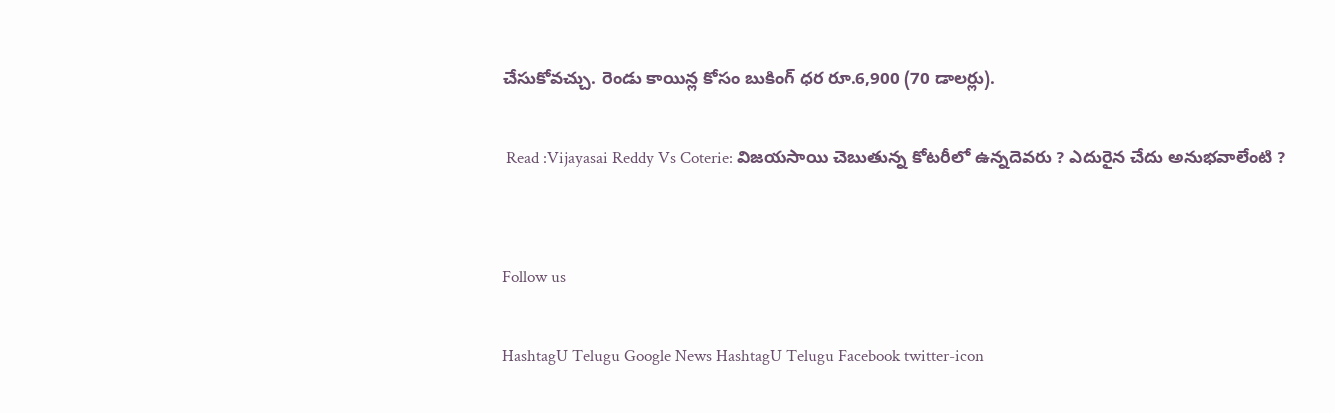చేసుకోవచ్చు. రెండు కాయిన్ల కోసం బుకింగ్ ధర రూ.6,900 (70 డాలర్లు).

 Read :Vijayasai Reddy Vs Coterie: విజయసాయి చెబుతున్న కోటరీలో ఉన్నదెవరు ? ఎదురైన చేదు అనుభవాలేంటి ?


Follow us

HashtagU Telugu Google News HashtagU Telugu Facebook twitter-icon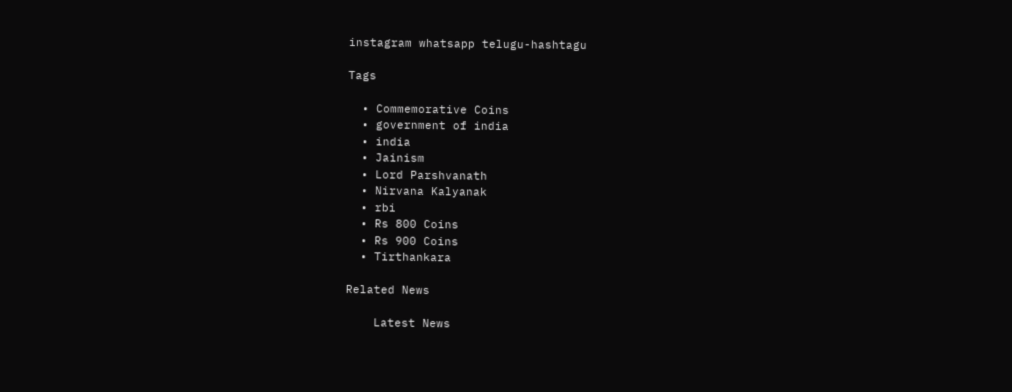instagram whatsapp telugu-hashtagu

Tags

  • Commemorative Coins
  • government of india
  • india
  • Jainism
  • Lord Parshvanath
  • Nirvana Kalyanak
  • rbi
  • Rs 800 Coins
  • Rs 900 Coins
  • Tirthankara

Related News

    Latest News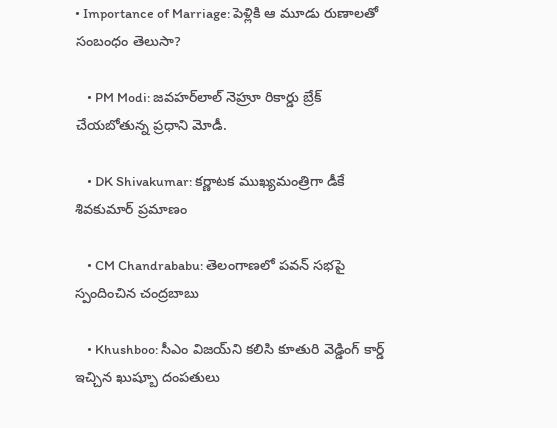• Importance of Marriage: పెళ్లికి ఆ మూడు రుణాలతో సంబంధం తెలుసా?

    • PM Modi: జవహర్‌లాల్ నెహ్రూ రికార్డు బ్రేక్ చేయబోతున్న ప్రధాని మోడీ.

    • DK Shivakumar: కర్ణాటక ముఖ్యమంత్రిగా డీకే శివకుమార్ ప‍్రమాణం

    • CM Chandrababu: తెలంగాణలో పవన్ సభపై స్పందించిన చంద్రబాబు

    • Khushboo: సీఎం విజయ్‌ని కలిసి కూతురి వెడ్డింగ్ కార్డ్ ఇచ్చిన ఖుష్బూ దంపతులు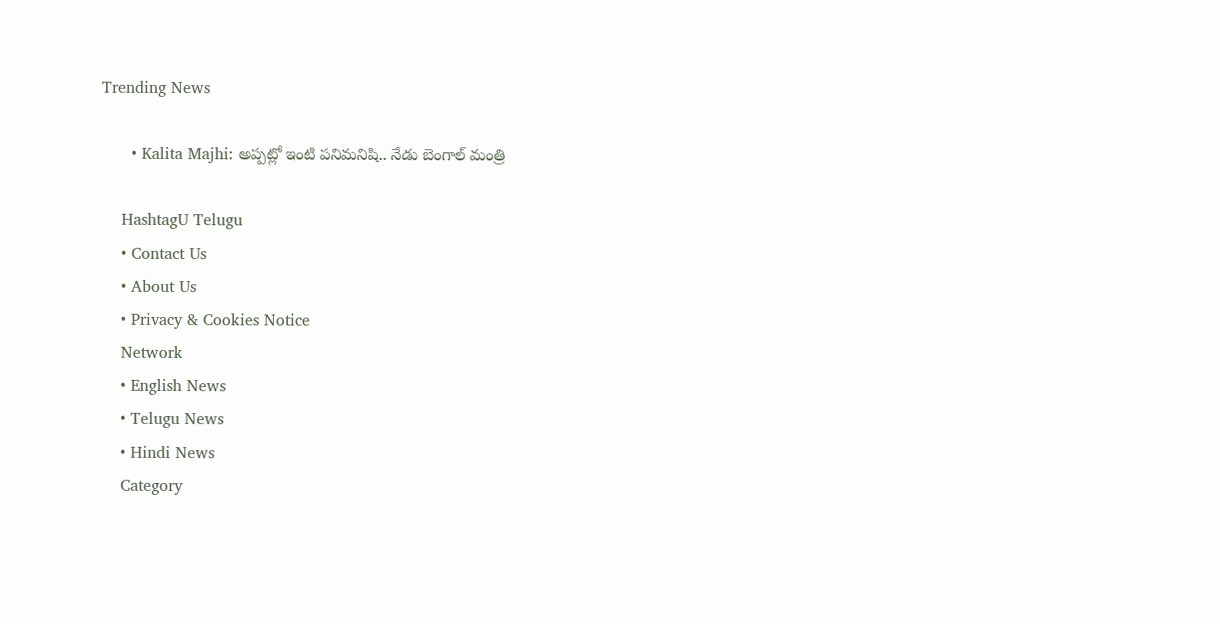Trending News

      • Kalita Majhi: అప్పట్లో ఇంటి పనిమనిషి.. నేడు బెంగాల్‌ మంత్రి

    HashtagU Telugu
    • Contact Us
    • About Us
    • Privacy & Cookies Notice
    Network
    • English News
    • Telugu News
    • Hindi News
    Category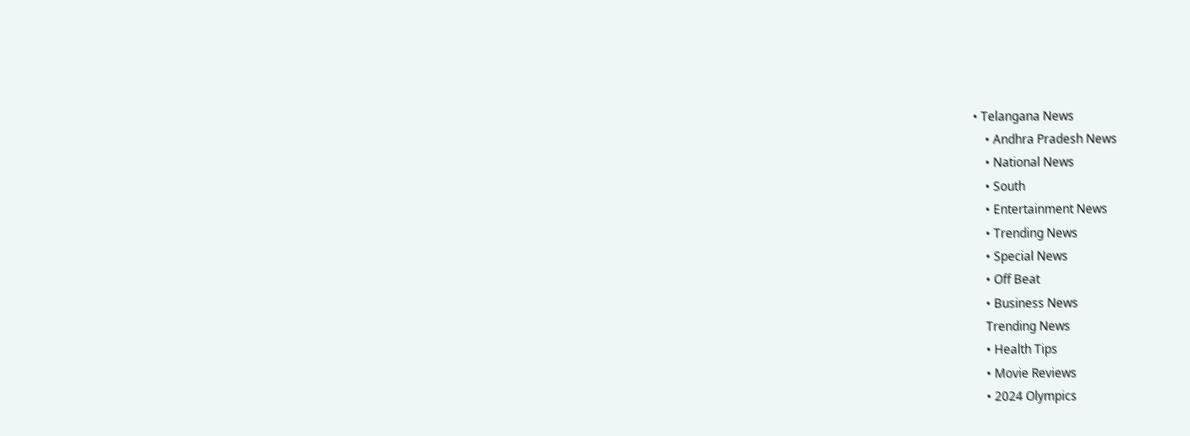• Telangana News
    • Andhra Pradesh News
    • National News
    • South
    • Entertainment News
    • Trending News
    • Special News
    • Off Beat
    • Business News
    Trending News
    • Health Tips
    • Movie Reviews
    • 2024 Olympics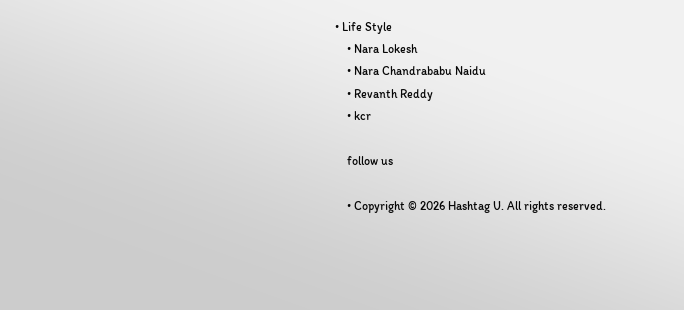• Life Style
    • Nara Lokesh
    • Nara Chandrababu Naidu
    • Revanth Reddy
    • kcr

    follow us

    • Copyright © 2026 Hashtag U. All rights reserved.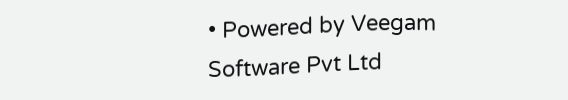• Powered by Veegam Software Pvt Ltd